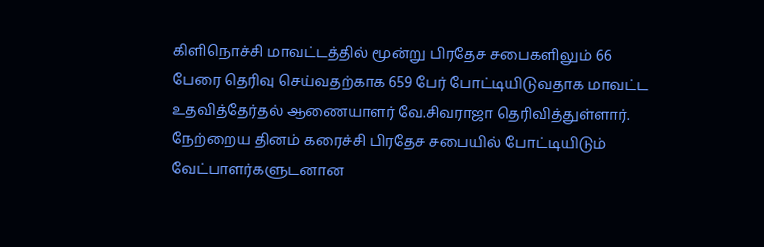கிளிநொச்சி மாவட்டத்தில் மூன்று பிரதேச சபைகளிலும் 66 பேரை தெரிவு செய்வதற்காக 659 பேர் போட்டியிடுவதாக மாவட்ட உதவித்தேர்தல் ஆணையாளர் வே.சிவராஜா தெரிவித்துள்ளார்.
நேற்றைய தினம் கரைச்சி பிரதேச சபையில் போட்டியிடும் வேட்பாளர்களுடனான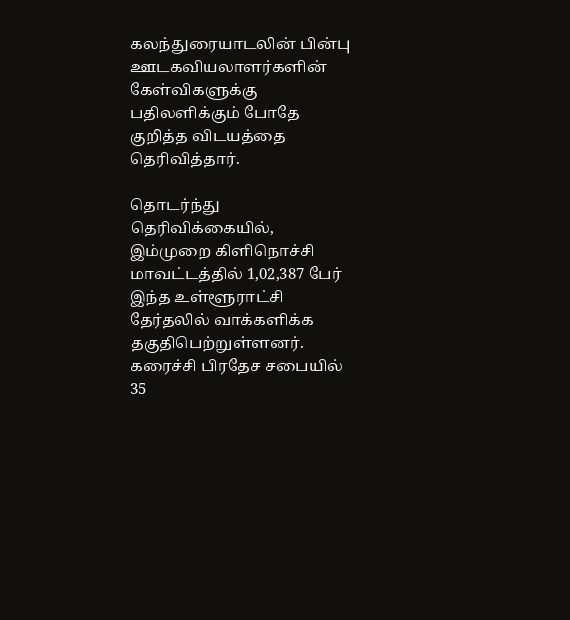கலந்துரையாடலின் பின்பு ஊடகவியலாளர்களின் கேள்விகளுக்கு பதிலளிக்கும் போதே குறித்த விடயத்தை தெரிவித்தார்.

தொடர்ந்து தெரிவிக்கையில்,
இம்முறை கிளிநொச்சி மாவட்டத்தில் 1,02,387 பேர் இந்த உள்ளூராட்சி தேர்தலில் வாக்களிக்க தகுதிபெற்றுள்ளனர்.
கரைச்சி பிரதேச சபையில் 35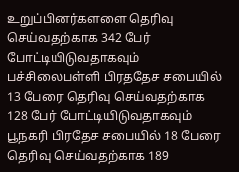உறுப்பினர்களளை தெரிவு செய்வதற்காக 342 பேர் போட்டியிடுவதாகவும் பச்சிலைபள்ளி பிரததேச சபையில் 13 பேரை தெரிவு செய்வதற்காக 128 பேர் போட்டியிடுவதாகவும் பூநகரி பிரதேச சபையில் 18 பேரை தெரிவு செய்வதற்காக 189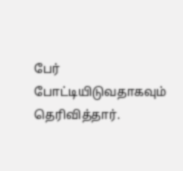பேர் போட்டியிடுவதாகவும் தெரிவித்தார்.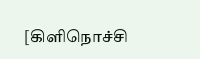[கிளிநொச்சி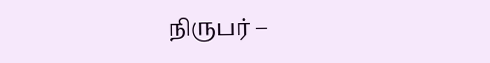நிருபர் –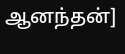ஆனந்தன்]